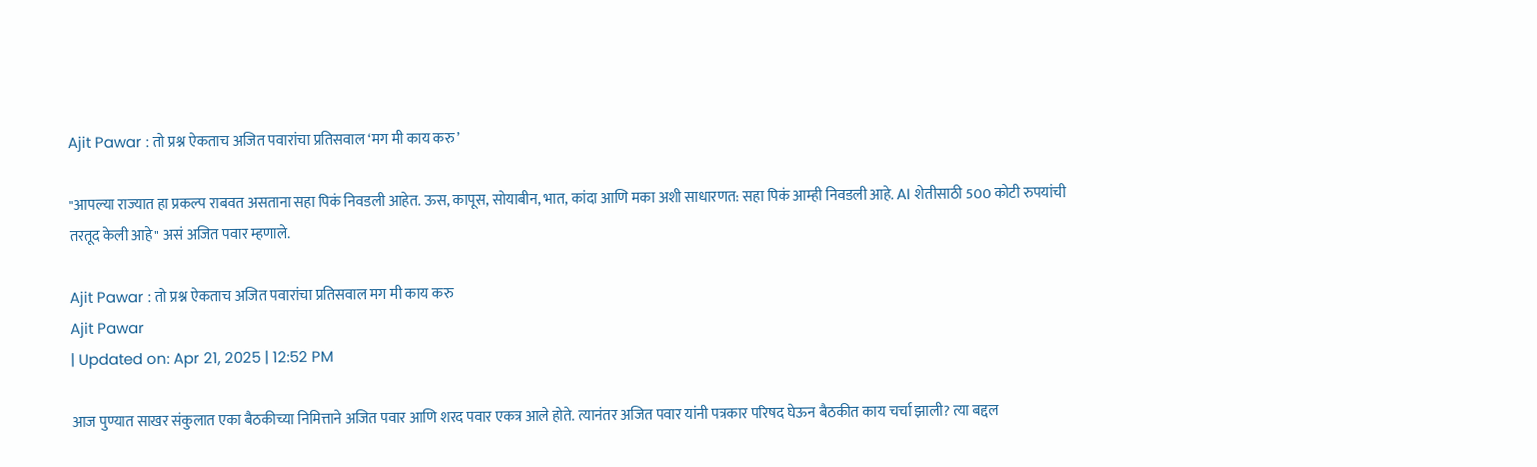Ajit Pawar : तो प्रश्न ऐकताच अजित पवारांचा प्रतिसवाल ‘मग मी काय करु’

"आपल्या राज्यात हा प्रकल्प राबवत असताना सहा पिकं निवडली आहेत. ऊस, कापूस, सोयाबीन, भात, कांदा आणि मका अशी साधारणत: सहा पिकं आम्ही निवडली आहे. AI शेतीसाठी 500 कोटी रुपयांची तरतूद केली आहे" असं अजित पवार म्हणाले.

Ajit Pawar : तो प्रश्न ऐकताच अजित पवारांचा प्रतिसवाल मग मी काय करु
Ajit Pawar
| Updated on: Apr 21, 2025 | 12:52 PM

आज पुण्यात साखर संकुलात एका बैठकीच्या निमित्ताने अजित पवार आणि शरद पवार एकत्र आले होते. त्यानंतर अजित पवार यांनी पत्रकार परिषद घेऊन बैठकीत काय चर्चा झाली? त्या बद्दल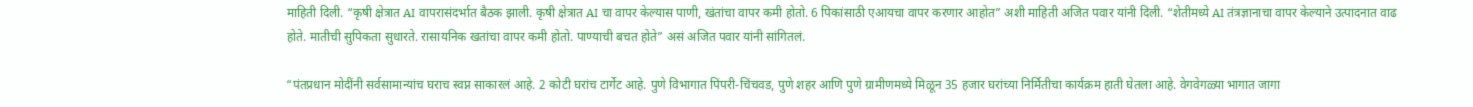माहिती दिली. “कृषी क्षेत्रात AI वापरासंदर्भात बैठक झाली. कृषी क्षेत्रात AI चा वापर केल्यास पाणी, खंतांचा वापर कमी होतो. 6 पिकांसाठी एआयचा वापर करणार आहोत” अशी माहिती अजित पवार यांनी दिली. “शेतीमध्ये AI तंत्रज्ञानाचा वापर केल्याने उत्पादनात वाढ होते. मातीची सुपिकता सुधारते. रासायनिक खतांचा वापर कमी होतो. पाण्याची बचत होते” असं अजित पवार यांनी सांगितलं.

“पंतप्रधान मोदींनी सर्वसामान्यांच घराच स्वप्न साकारलं आहे. 2 कोटी घरांच टार्गेट आहे. पुणे विभागात पिंपरी-चिंचवड, पुणे शहर आणि पुणे ग्रामीणमध्ये मिळून 35 हजार घरांच्या निर्मितीचा कार्यक्रम हाती घेतला आहे. वेगवेगळ्या भागात जागा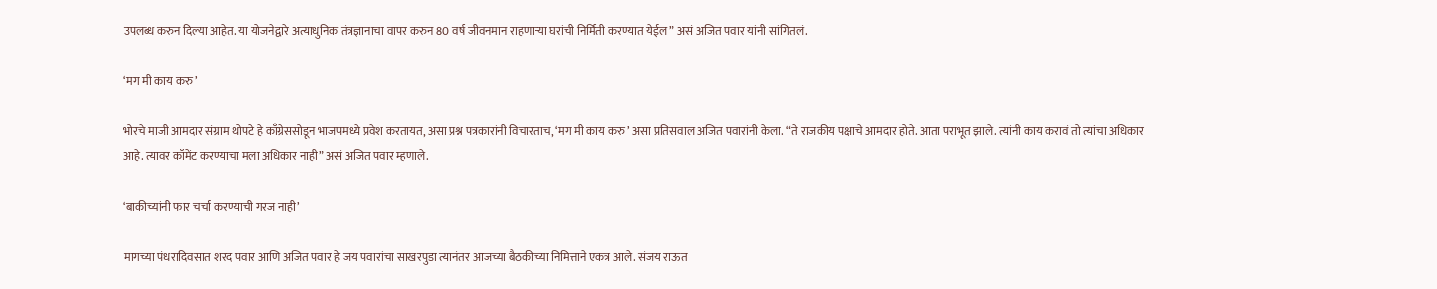उपलब्ध करुन दिल्या आहेत. या योजनेद्वारे अत्याधुनिक तंत्रज्ञानाचा वापर करुन 80 वर्ष जीवनमान राहणाऱ्या घरांची निर्मिती करण्यात येईल” असं अजित पवार यांनी सांगितलं.

‘मग मी काय करु’

भोरचे माजी आमदार संग्राम थोपटे हे काँग्रेससोडून भाजपमध्ये प्रवेश करतायत, असा प्रश्न पत्रकारांनी विचारताच, ‘मग मी काय करु’ असा प्रतिसवाल अजित पवारांनी केला. “ते राजकीय पक्षाचे आमदार होते. आता पराभूत झाले. त्यांनी काय करावं तो त्यांचा अधिकार आहे. त्यावर कॉमेंट करण्याचा मला अधिकार नाही” असं अजित पवार म्हणाले.

‘बाकीच्यांनी फार चर्चा करण्याची गरज नाही’

मागच्या पंधरादिवसात शरद पवार आणि अजित पवार हे जय पवारांचा साखरपुडा त्यानंतर आजच्या बैठकीच्या निमित्ताने एकत्र आले. संजय राऊत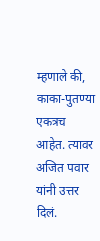म्हणाले की, काका-पुतण्या एकत्रच आहेत. त्यावर अजित पवार यांनी उत्तर दिलं.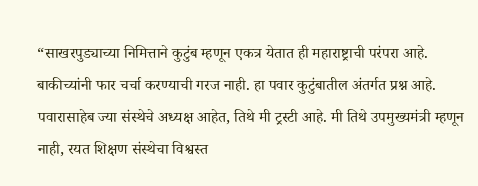“साखरपुड्याच्या निमित्ताने कुटुंब म्हणून एकत्र येतात ही महाराष्ट्राची परंपरा आहे. बाकीच्यांनी फार चर्चा करण्याची गरज नाही. हा पवार कुटुंबातील अंतर्गत प्रश्न आहे. पवारासाहेब ज्या संस्थेचे अध्यक्ष आहेत, तिथे मी ट्रस्टी आहे. मी तिथे उपमुख्यमंत्री म्हणून नाही, रयत शिक्षण संस्थेचा विश्वस्त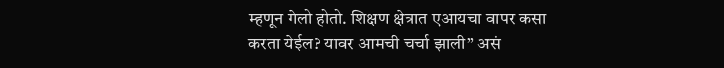म्हणून गेलो होतो. शिक्षण क्षेत्रात एआयचा वापर कसा करता येईल? यावर आमची चर्चा झाली” असं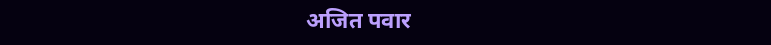अजित पवार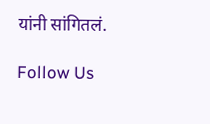यांनी सांगितलं.

Follow Us